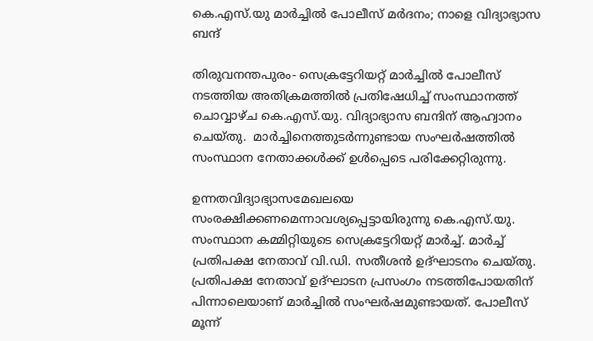കെ.എസ്.യു മാര്‍ച്ചില്‍ പോലീസ് മര്‍ദനം; നാളെ വിദ്യാഭ്യാസ ബന്ദ്

തിരുവനന്തപുരം- സെക്രട്ടേറിയറ്റ് മാര്‍ച്ചില്‍ പോലീസ് നടത്തിയ അതിക്രമത്തില്‍ പ്രതിഷേധിച്ച് സംസ്ഥാനത്ത് ചൊവ്വാഴ്ച കെ.എസ്.യു. വിദ്യാഭ്യാസ ബന്ദിന് ആഹ്വാനം ചെയ്തു.  മാര്‍ച്ചിനെത്തുടര്‍ന്നുണ്ടായ സംഘര്‍ഷത്തില്‍ സംസ്ഥാന നേതാക്കള്‍ക്ക് ഉള്‍പ്പെടെ പരിക്കേറ്റിരുന്നു.

ഉന്നതവിദ്യാഭ്യാസമേഖലയെ സംരക്ഷിക്കണമെന്നാവശ്യപ്പെട്ടായിരുന്നു കെ.എസ്.യു. സംസ്ഥാന കമ്മിറ്റിയുടെ സെക്രട്ടേറിയറ്റ് മാര്‍ച്ച്. മാര്‍ച്ച് പ്രതിപക്ഷ നേതാവ് വി.ഡി. സതീശന്‍ ഉദ്ഘാടനം ചെയ്തു. പ്രതിപക്ഷ നേതാവ് ഉദ്ഘാടന പ്രസംഗം നടത്തിപോയതിന് പിന്നാലെയാണ് മാര്‍ച്ചില്‍ സംഘര്‍ഷമുണ്ടായത്. പോലീസ് മൂന്ന്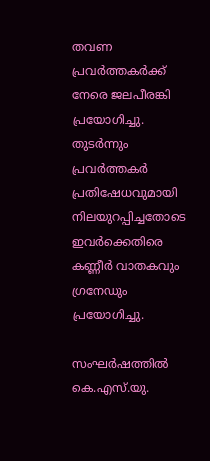തവണ പ്രവര്‍ത്തകര്‍ക്ക് നേരെ ജലപീരങ്കി പ്രയോഗിച്ചു. തുടര്‍ന്നും പ്രവര്‍ത്തകര്‍ പ്രതിഷേധവുമായി നിലയുറപ്പിച്ചതോടെ ഇവര്‍ക്കെതിരെ കണ്ണീര്‍ വാതകവും ഗ്രനേഡും പ്രയോഗിച്ചു.

സംഘര്‍ഷത്തില്‍ കെ.എസ്.യു.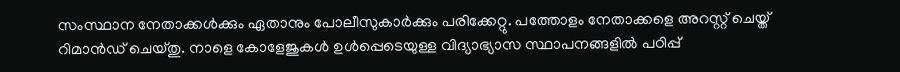സംസ്ഥാന നേതാക്കള്‍ക്കും ഏതാനും പോലീസുകാര്‍ക്കും പരിക്കേറ്റു. പത്തോളം നേതാക്കളെ അറസ്റ്റ് ചെയ്ത് റിമാന്‍ഡ് ചെയ്തു. നാളെ കോളേജുകള്‍ ഉള്‍പ്പെടെയുള്ള വിദ്യാഭ്യാസ സ്ഥാപനങ്ങളില്‍ പഠിപ്പ്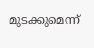മുടക്കുമെന്ന്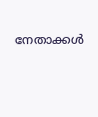നേതാക്കള്‍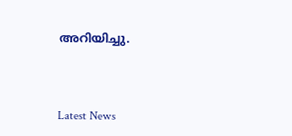അറിയിച്ചു.



Latest News